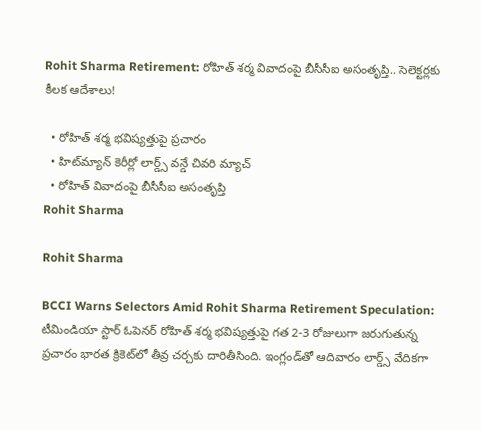Rohit Sharma Retirement: రోహిత్ శర్మ వివాదంపై బీసీసీఐ అసంతృప్తి.. సెలెక్టర్లకు కీలక ఆదేశాలు!

  • రోహిత్ శర్మ భవిష్యత్తుపై ప్రచారం
  • హిట్‌మ్యాన్‌ కెరీర్లో లార్డ్స్ వన్డే చివరి మ్యాచ్
  • రోహిత్ వివాదంపై బీసీసీఐ అసంతృప్తి
Rohit Sharma

Rohit Sharma

BCCI Warns Selectors Amid Rohit Sharma Retirement Speculation: టీమిండియా స్టార్ ఓపెనర్ రోహిత్ శర్మ భవిష్యత్తుపై గత 2-3 రోజులుగా జరుగుతున్న ప్రచారం భారత క్రికెట్‌లో తీవ్ర చర్చకు దారితీసింది. ఇంగ్లండ్‌తో ఆదివారం లార్డ్స్ వేదికగా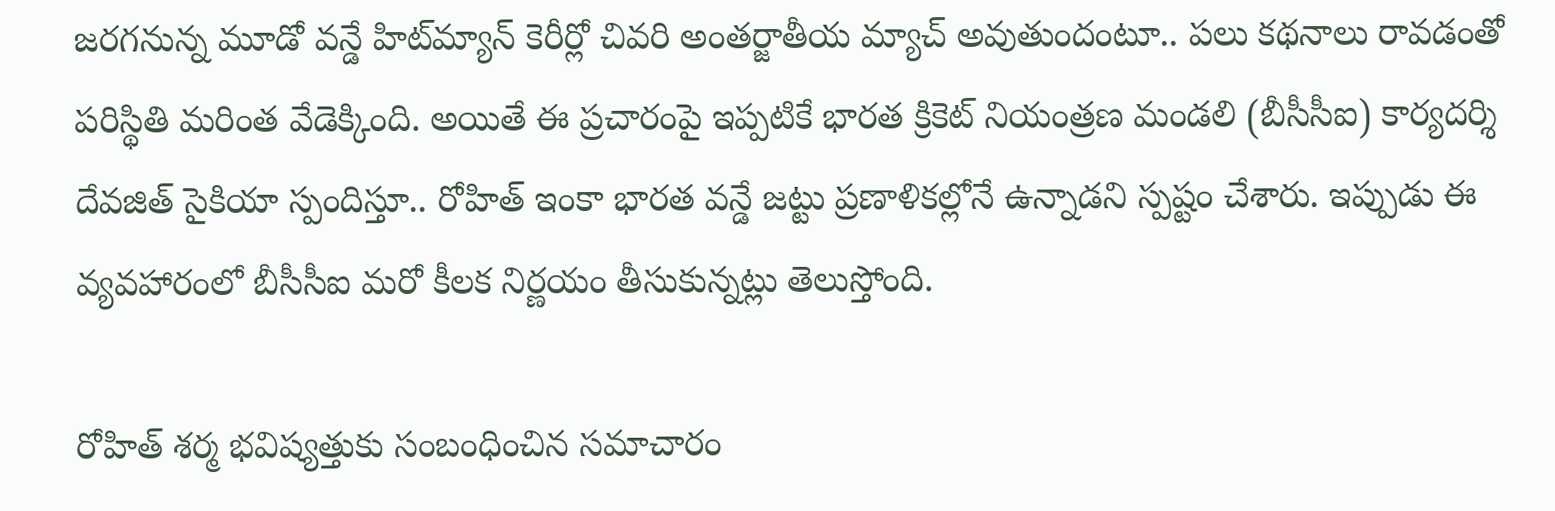జరగనున్న మూడో వన్డే హిట్‌మ్యాన్‌ కెరీర్లో చివరి అంతర్జాతీయ మ్యాచ్ అవుతుందంటూ.. పలు కథనాలు రావడంతో పరిస్థితి మరింత వేడెక్కింది. అయితే ఈ ప్రచారంపై ఇప్పటికే భారత క్రికెట్ నియంత్రణ మండలి (బీసీసీఐ) కార్యదర్శి దేవజిత్ సైకియా స్పందిస్తూ.. రోహిత్ ఇంకా భారత వన్డే జట్టు ప్రణాళికల్లోనే ఉన్నాడని స్పష్టం చేశారు. ఇప్పుడు ఈ వ్యవహారంలో బీసీసీఐ మరో కీలక నిర్ణయం తీసుకున్నట్లు తెలుస్తోంది.

రోహిత్ శర్మ భవిష్యత్తుకు సంబంధించిన సమాచారం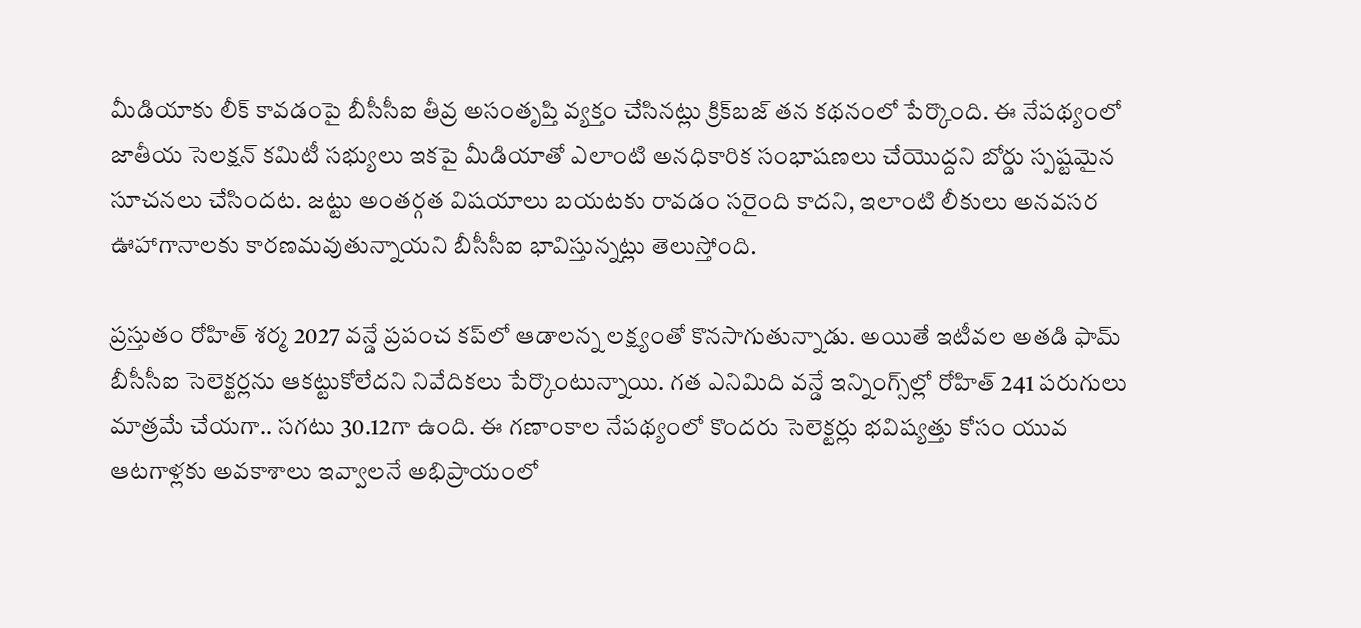మీడియాకు లీక్ కావడంపై బీసీసీఐ తీవ్ర అసంతృప్తి వ్యక్తం చేసినట్లు క్రిక్‌బజ్ తన కథనంలో పేర్కొంది. ఈ నేపథ్యంలో జాతీయ సెలక్షన్ కమిటీ సభ్యులు ఇకపై మీడియాతో ఎలాంటి అనధికారిక సంభాషణలు చేయొద్దని బోర్డు స్పష్టమైన సూచనలు చేసిందట. జట్టు అంతర్గత విషయాలు బయటకు రావడం సరైంది కాదని, ఇలాంటి లీకులు అనవసర ఊహాగానాలకు కారణమవుతున్నాయని బీసీసీఐ భావిస్తున్నట్లు తెలుస్తోంది.

ప్రస్తుతం రోహిత్ శర్మ 2027 వన్డే ప్రపంచ కప్‌లో ఆడాలన్న లక్ష్యంతో కొనసాగుతున్నాడు. అయితే ఇటీవల అతడి ఫామ్ బీసీసీఐ సెలెక్టర్లను ఆకట్టుకోలేదని నివేదికలు పేర్కొంటున్నాయి. గత ఎనిమిది వన్డే ఇన్నింగ్స్‌ల్లో రోహిత్ 241 పరుగులు మాత్రమే చేయగా.. సగటు 30.12గా ఉంది. ఈ గణాంకాల నేపథ్యంలో కొందరు సెలెక్టర్లు భవిష్యత్తు కోసం యువ ఆటగాళ్లకు అవకాశాలు ఇవ్వాలనే అభిప్రాయంలో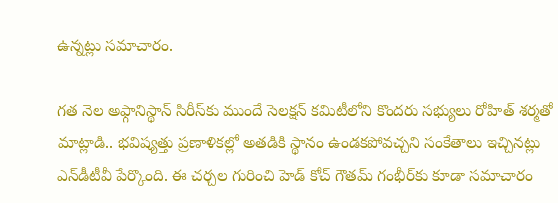ఉన్నట్లు సమాచారం.

గత నెల అఫ్గానిస్థాన్ సిరీస్‌కు ముందే సెలక్షన్ కమిటీలోని కొందరు సభ్యులు రోహిత్‌ శర్మతో మాట్లాడి.. భవిష్యత్తు ప్రణాళికల్లో అతడికి స్థానం ఉండకపోవచ్చని సంకేతాలు ఇచ్చినట్లు ఎన్‌డీటీవీ పేర్కొంది. ఈ చర్చల గురించి హెడ్ కోచ్ గౌతమ్ గంభీర్‌కు కూడా సమాచారం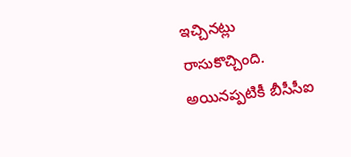ఇచ్చినట్లు రాసుకొచ్చింది. అయినప్పటికీ బీసీసీఐ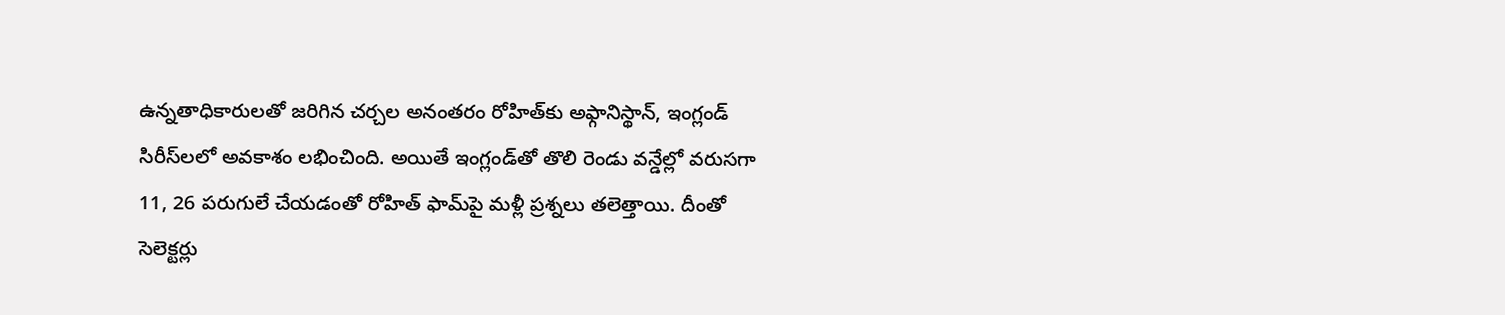ఉన్నతాధికారులతో జరిగిన చర్చల అనంతరం రోహిత్‌కు అఫ్గానిస్థాన్, ఇంగ్లండ్ సిరీస్‌లలో అవకాశం లభించింది. అయితే ఇంగ్లండ్‌తో తొలి రెండు వన్డేల్లో వరుసగా 11, 26 పరుగులే చేయడంతో రోహిత్ ఫామ్‌పై మళ్లీ ప్రశ్నలు తలెత్తాయి. దీంతో సెలెక్టర్లు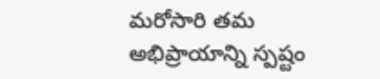మరోసారి తమ అభిప్రాయాన్ని స్పష్టం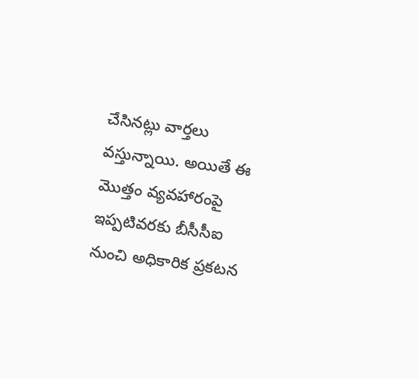చేసినట్లు వార్తలు వస్తున్నాయి. అయితే ఈ మొత్తం వ్యవహారంపై ఇప్పటివరకు బీసీసీఐ నుంచి అధికారిక ప్రకటన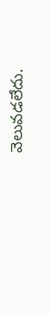వెలువడలేదు.